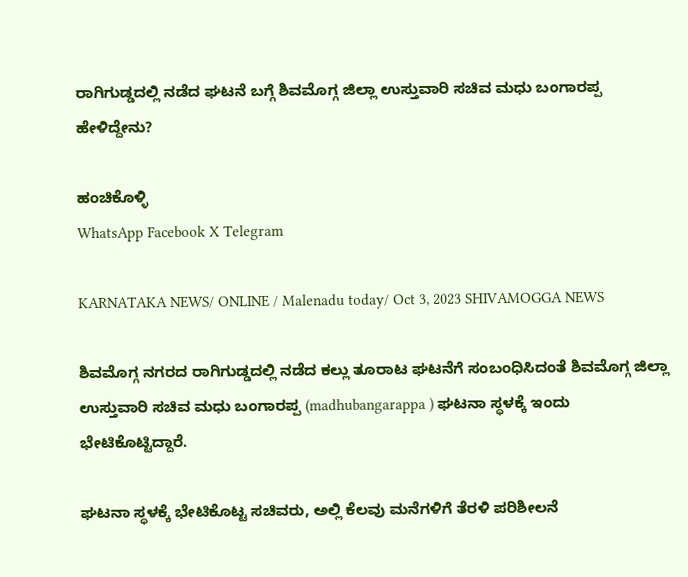ರಾಗಿಗುಡ್ಡದಲ್ಲಿ ನಡೆದ ಘಟನೆ ಬಗ್ಗೆ ಶಿವಮೊಗ್ಗ ಜಿಲ್ಲಾ ಉಸ್ತುವಾರಿ ಸಚಿವ ಮಧು ಬಂಗಾರಪ್ಪ ಹೇಳಿದ್ದೇನು?

ಹಂಚಿಕೊಳ್ಳಿ
WhatsApp Facebook X Telegram

KARNATAKA NEWS/ ONLINE / Malenadu today/ Oct 3, 2023 SHIVAMOGGA NEWS

ಶಿವಮೊಗ್ಗ ನಗರದ ರಾಗಿಗುಡ್ಡದಲ್ಲಿ ನಡೆದ ಕಲ್ಲು ತೂರಾಟ ಘಟನೆಗೆ ಸಂಬಂಧಿಸಿದಂತೆ ಶಿವಮೊಗ್ಗ ಜಿಲ್ಲಾ ಉಸ್ತುವಾರಿ ಸಚಿವ ಮಧು ಬಂಗಾರಪ್ಪ (madhubangarappa ) ಘಟನಾ ಸ್ಥಳಕ್ಕೆ ಇಂದು ಭೇಟಿಕೊಟ್ಟಿದ್ದಾರೆ.

ಘಟನಾ ಸ್ಥಳಕ್ಕೆ ಭೇಟಿಕೊಟ್ಟ ಸಚಿವರು, ಅಲ್ಲಿ ಕೆಲವು ಮನೆಗಳಿಗೆ ತೆರಳಿ ಪರಿಶೀಲನೆ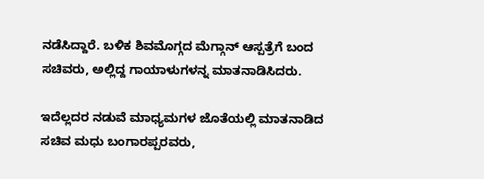ನಡೆಸಿದ್ದಾರೆ. ಬಳಿಕ ಶಿವಮೊಗ್ಗದ ಮೆಗ್ಗಾನ್ ಆಸ್ಪತ್ರೆಗೆ ಬಂದ ಸಚಿವರು, ಅಲ್ಲಿದ್ದ ಗಾಯಾಳುಗಳನ್ನ ಮಾತನಾಡಿಸಿದರು.

ಇದೆಲ್ಲದರ ನಡುವೆ ಮಾಧ್ಯಮಗಳ ಜೊತೆಯಲ್ಲಿ ಮಾತನಾಡಿದ ಸಚಿವ ಮಧು ಬಂಗಾರಪ್ಪರವರು,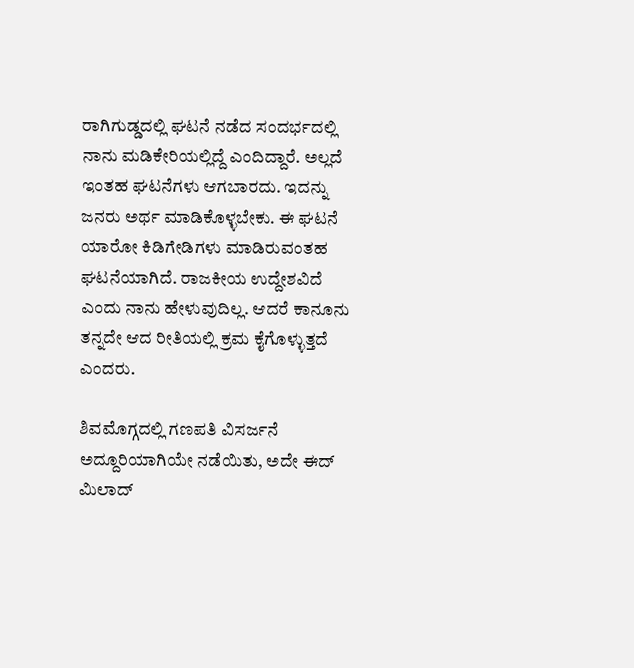ರಾಗಿಗುಡ್ಡದಲ್ಲಿ ಘಟನೆ ನಡೆದ ಸಂದರ್ಭದಲ್ಲಿ ನಾನು ಮಡಿಕೇರಿಯಲ್ಲಿದ್ದೆ ಎಂದಿದ್ದಾರೆ. ಅಲ್ಲದೆ  ಇಂತಹ ಘಟನೆಗಳು ಆಗಬಾರದು. ಇದನ್ನು ಜನರು ಅರ್ಥ ಮಾಡಿಕೊಳ್ಳಬೇಕು. ಈ ಘಟನೆ ಯಾರೋ ಕಿಡಿಗೇಡಿಗಳು ಮಾಡಿರುವಂತಹ ಘಟನೆಯಾಗಿದೆ. ರಾಜಕೀಯ ಉದ್ದೇಶವಿದೆ ಎಂದು ನಾನು ಹೇಳುವುದಿಲ್ಲ. ಆದರೆ ಕಾನೂನು ತನ್ನದೇ ಆದ ರೀತಿಯಲ್ಲಿ ಕ್ರಮ ಕೈಗೊಳ್ಳುತ್ತದೆ ಎಂದರು.

ಶಿವಮೊಗ್ಗದಲ್ಲಿ ಗಣಪತಿ ವಿಸರ್ಜನೆ ಅದ್ದೂರಿಯಾಗಿಯೇ ನಡೆಯಿತು, ಅದೇ ಈದ್ ಮಿಲಾದ್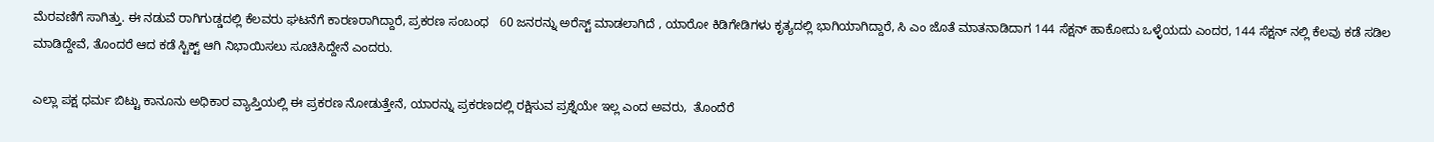ಮೆರವಣಿಗೆ ಸಾಗಿತ್ತು. ಈ ನಡುವೆ ರಾಗಿಗುಡ್ಡದಲ್ಲಿ ಕೆಲವರು ಘಟನೆಗೆ ಕಾರಣರಾಗಿದ್ದಾರೆ, ಪ್ರಕರಣ ಸಂಬಂಧ   60 ಜನರನ್ನು ಅರೆಸ್ಟ್ ಮಾಡಲಾಗಿದೆ , ಯಾರೋ ಕಿಡಿಗೇಡಿಗಳು ಕೃತ್ಯದಲ್ಲಿ ಭಾಗಿಯಾಗಿದ್ದಾರೆ, ಸಿ ಎಂ ಜೊತೆ ಮಾತನಾಡಿದಾಗ 144 ಸೆಕ್ಷನ್ ಹಾಕೋದು ಒಳ್ಳೆಯದು ಎಂದರ, 144 ಸೆಕ್ಷನ್ ನಲ್ಲಿ ಕೆಲವು ಕಡೆ ಸಡಿಲ ಮಾಡಿದ್ದೇವೆ, ತೊಂದರೆ ಆದ ಕಡೆ ಸ್ಟಿಕ್ಟ್ ಆಗಿ ನಿಭಾಯಿಸಲು ಸೂಚಿಸಿದ್ದೇನೆ ಎಂದರು.

ಎಲ್ಲಾ ಪಕ್ಷ ಧರ್ಮ ಬಿಟ್ಟು ಕಾನೂನು ಅಧಿಕಾರ ವ್ಯಾಪ್ತಿಯಲ್ಲಿ ಈ ಪ್ರಕರಣ ನೋಡುತ್ತೇನೆ, ಯಾರನ್ನು ಪ್ರಕರಣದಲ್ಲಿ ರಕ್ಷಿಸುವ ಪ್ರಶ್ನೆಯೇ ಇಲ್ಲ ಎಂದ ಅವರು,  ತೊಂದೆರೆ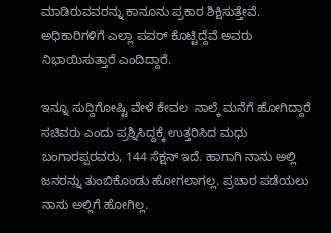ಮಾಡಿರುವವರನ್ನು ಕಾನೂ‌ನು ಪ್ರಕಾರ ಶಿಕ್ಷಿಸುತ್ತೇವೆ. ಅಧಿಕಾರಿಗಳಿಗೆ ಎಲ್ಲಾ ಪವರ್ ಕೊಟ್ಟಿದ್ದೆವೆ ಅವರು ನಿಭಾಯಿಸುತ್ತಾರೆ ಎಂದಿದ್ದಾರೆ.

ಇನ್ನೂ ಸುದ್ದಿಗೋಷ್ಟಿ ವೇಳೆ ಕೇವಲ  ನಾಲ್ಕೆ ಮನೆಗೆ ಹೋಗಿದ್ದಾರೆ ಸಚಿವರು ಎಂದು ಪ್ರಶ್ನಿಸಿದ್ದಕ್ಕೆ ಉತ್ತರಿಸಿದ ಮಧು ಬಂಗಾರಪ್ಪರವರು, 144 ಸೆಕ್ಷನ್ ಇದೆ. ಹಾಗಾಗಿ ನಾನು ಅಲ್ಲಿ ಜನರನ್ನು ತುಂಬಿಕೊಂಡು ಹೋಗಲಾಗಲ್ಲ. ಪ್ರಚಾರ ಪಡೆಯಲು ನಾನು ಅಲ್ಲಿಗೆ ಹೋಗಿಲ್ಲ.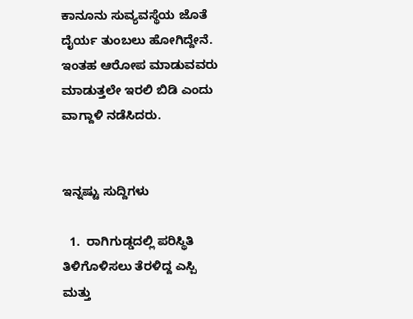ಕಾನೂನು ಸುವ್ಯವಸ್ಥೆಯ ಜೊತೆ ದೈರ್ಯ ತುಂಬಲು ಹೋಗಿದ್ದೇನೆ. ಇಂತಹ ಆರೋಪ ಮಾಡುವವರು ಮಾಡುತ್ತಲೇ ಇರಲಿ ಬಿಡಿ ಎಂದು ವಾಗ್ದಾಳಿ ನಡೆಸಿದರು.


ಇನ್ನಷ್ಟು ಸುದ್ದಿಗಳು

  1.  ರಾಗಿಗುಡ್ಡದಲ್ಲಿ ಪರಿಸ್ಥಿತಿ ತಿಳಿಗೊಳಿಸಲು ತೆರಳಿದ್ದ ಎಸ್ಪಿ ಮತ್ತು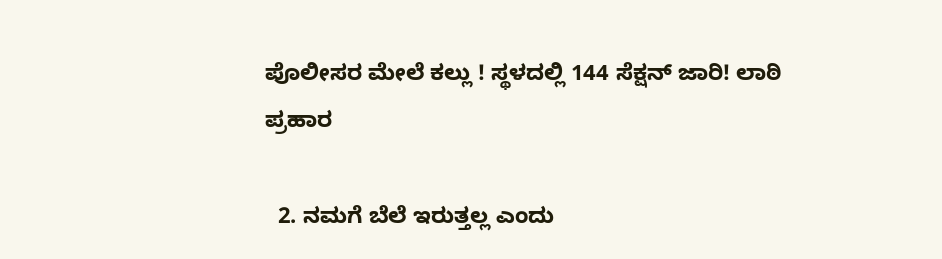ಪೊಲೀಸರ ಮೇಲೆ ಕಲ್ಲು ! ಸ್ಥಳದಲ್ಲಿ 144 ಸೆಕ್ಷನ್ ಜಾರಿ! ಲಾಠಿ ಪ್ರಹಾರ

  2. ನಮಗೆ ಬೆಲೆ ಇರುತ್ತಲ್ಲ ಎಂದು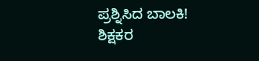ಪ್ರಶ್ನಿಸಿದ ಬಾಲಕಿ! ಶಿಕ್ಷಕರ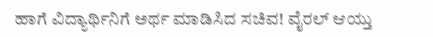ಹಾಗೆ ವಿದ್ಯಾರ್ಥಿನಿಗೆ ಅರ್ಥ ಮಾಡಿಸಿದ ಸಚಿವ! ವೈರಲ್ ಆಯ್ತು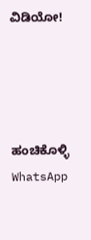ವಿಡಿಯೋ!




ಹಂಚಿಕೊಳ್ಳಿ
WhatsApp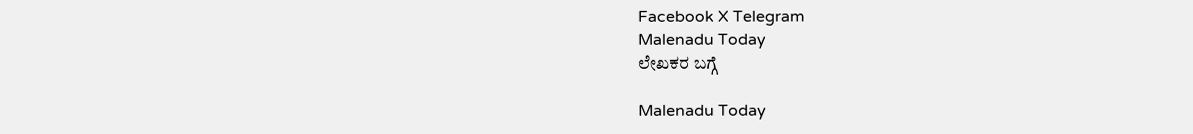Facebook X Telegram
Malenadu Today
ಲೇಖಕರ ಬಗ್ಗೆ

Malenadu Today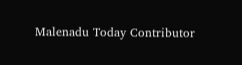Malenadu Today Contributor